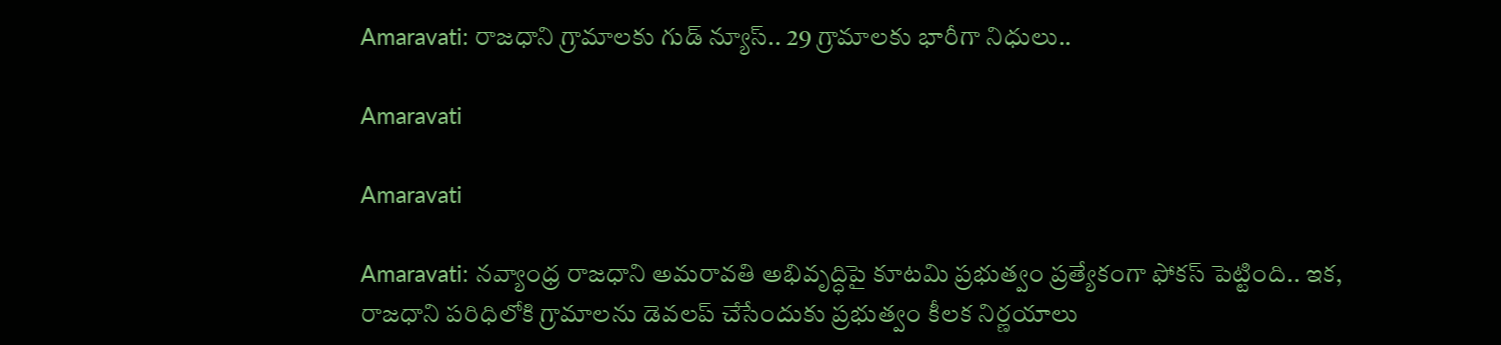Amaravati: రాజధాని గ్రామాలకు గుడ్ న్యూస్.. 29 గ్రామాలకు భారీగా నిధులు..

Amaravati

Amaravati

Amaravati: నవ్యాంధ్ర రాజధాని అమరావతి అభివృద్ధిపై కూటమి ప్రభుత్వం ప్రత్యేకంగా ఫోకస్‌ పెట్టింది.. ఇక, రాజధాని పరిధిలోకి గ్రామాలను డెవలప్‌ చేసేందుకు ప్రభుత్వం కీలక నిర్ణయాలు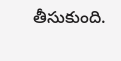తీసుకుంది.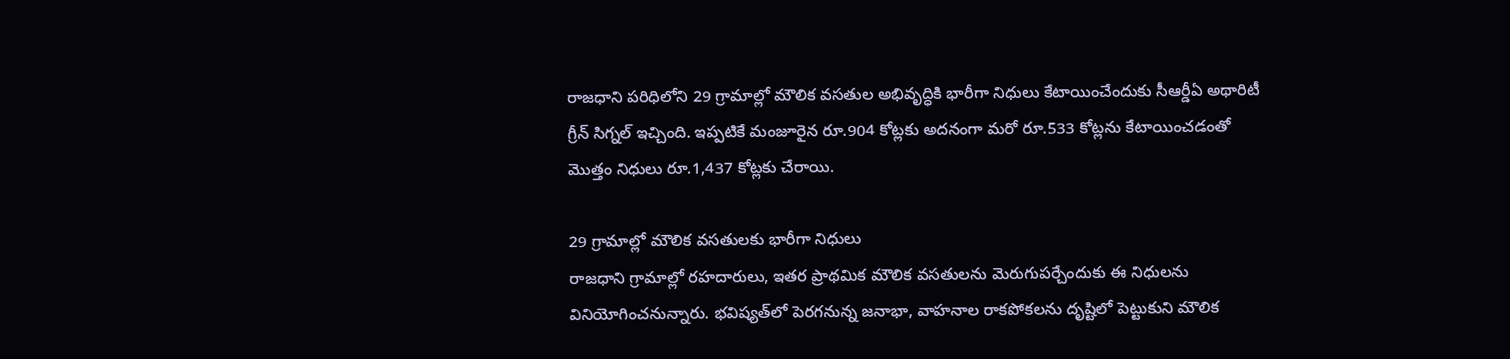రాజధాని పరిధిలోని 29 గ్రామాల్లో మౌలిక వసతుల అభివృద్ధికి భారీగా నిధులు కేటాయించేందుకు సీఆర్డీఏ అథారిటీ గ్రీన్ సిగ్నల్ ఇచ్చింది. ఇప్పటికే మంజూరైన రూ.904 కోట్లకు అదనంగా మరో రూ.533 కోట్లను కేటాయించడంతో మొత్తం నిధులు రూ.1,437 కోట్లకు చేరాయి.

29 గ్రామాల్లో మౌలిక వసతులకు భారీగా నిధులు
రాజధాని గ్రామాల్లో రహదారులు, ఇతర ప్రాథమిక మౌలిక వసతులను మెరుగుపర్చేందుకు ఈ నిధులను వినియోగించనున్నారు. భవిష్యత్‌లో పెరగనున్న జనాభా, వాహనాల రాకపోకలను దృష్టిలో పెట్టుకుని మౌలిక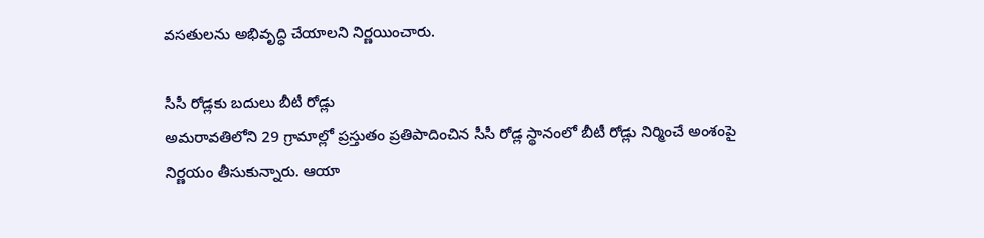వసతులను అభివృద్ధి చేయాలని నిర్ణయించారు.

సీసీ రోడ్లకు బదులు బీటీ రోడ్లు
అమరావతిలోని 29 గ్రామాల్లో ప్రస్తుతం ప్రతిపాదించిన సీసీ రోడ్ల స్థానంలో బీటీ రోడ్లు నిర్మించే అంశంపై నిర్ణయం తీసుకున్నారు. ఆయా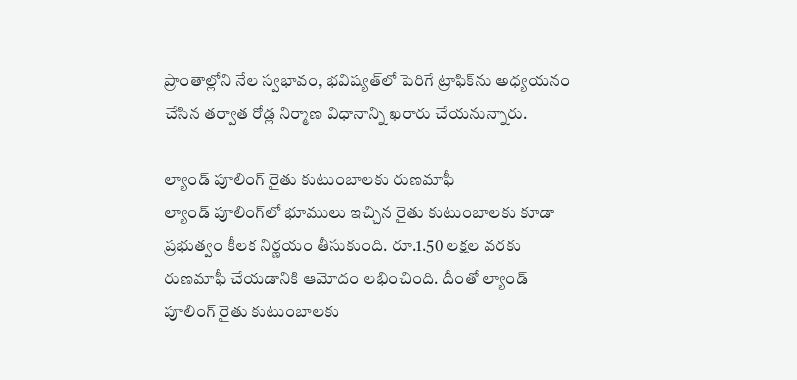ప్రాంతాల్లోని నేల స్వభావం, భవిష్యత్‌లో పెరిగే ట్రాఫిక్‌ను అధ్యయనం చేసిన తర్వాత రోడ్ల నిర్మాణ విధానాన్ని ఖరారు చేయనున్నారు.

ల్యాండ్ పూలింగ్ రైతు కుటుంబాలకు రుణమాఫీ
ల్యాండ్ పూలింగ్‌లో భూములు ఇచ్చిన రైతు కుటుంబాలకు కూడా ప్రభుత్వం కీలక నిర్ణయం తీసుకుంది. రూ.1.50 లక్షల వరకు రుణమాఫీ చేయడానికి ఆమోదం లభించింది. దీంతో ల్యాండ్ పూలింగ్ రైతు కుటుంబాలకు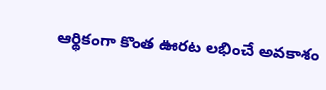ఆర్థికంగా కొంత ఊరట లభించే అవకాశం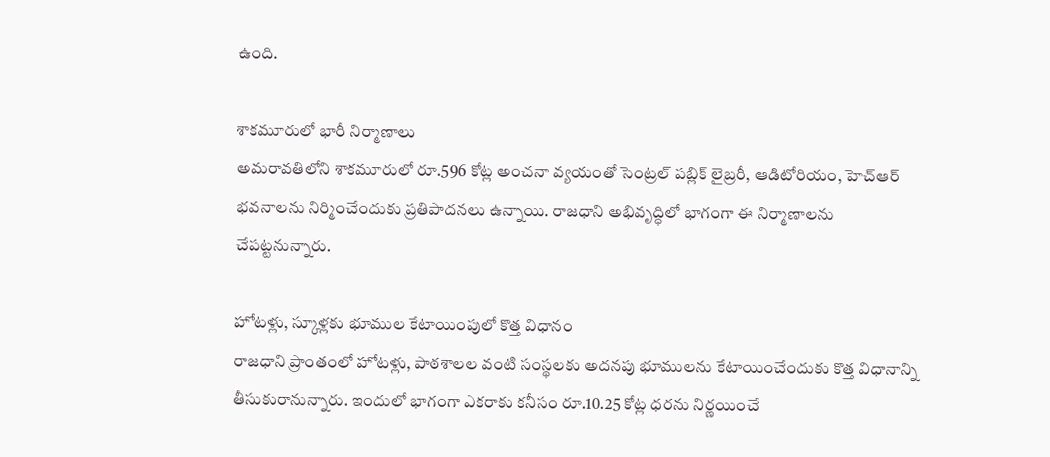ఉంది.

శాకమూరులో భారీ నిర్మాణాలు
అమరావతిలోని శాకమూరులో రూ.596 కోట్ల అంచనా వ్యయంతో సెంట్రల్ పబ్లిక్ లైబ్రరీ, ఆడిటోరియం, హెచ్‌ఆర్ భవనాలను నిర్మించేందుకు ప్రతిపాదనలు ఉన్నాయి. రాజధాని అభివృద్ధిలో భాగంగా ఈ నిర్మాణాలను చేపట్టనున్నారు.

హోటళ్లు, స్కూళ్లకు భూముల కేటాయింపులో కొత్త విధానం
రాజధాని ప్రాంతంలో హోటళ్లు, పాఠశాలల వంటి సంస్థలకు అదనపు భూములను కేటాయించేందుకు కొత్త విధానాన్ని తీసుకురానున్నారు. ఇందులో భాగంగా ఎకరాకు కనీసం రూ.10.25 కోట్ల ధరను నిర్ణయించే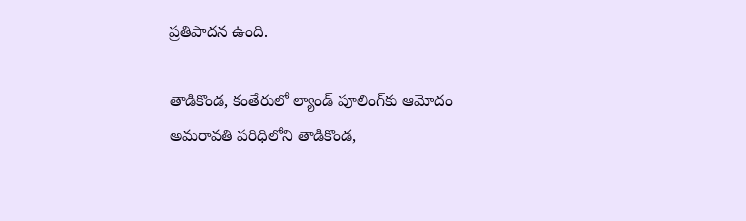ప్రతిపాదన ఉంది.

తాడికొండ, కంతేరులో ల్యాండ్ పూలింగ్‌కు ఆమోదం
అమరావతి పరిధిలోని తాడికొండ,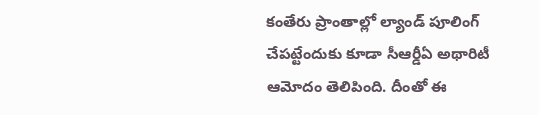కంతేరు ప్రాంతాల్లో ల్యాండ్ పూలింగ్ చేపట్టేందుకు కూడా సీఆర్డీఏ అథారిటీ ఆమోదం తెలిపింది. దీంతో ఈ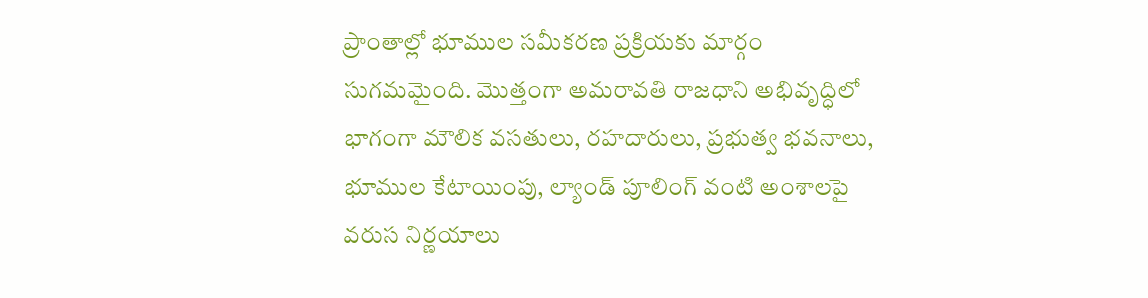ప్రాంతాల్లో భూముల సమీకరణ ప్రక్రియకు మార్గం సుగమమైంది. మొత్తంగా అమరావతి రాజధాని అభివృద్ధిలో భాగంగా మౌలిక వసతులు, రహదారులు, ప్రభుత్వ భవనాలు, భూముల కేటాయింపు, ల్యాండ్ పూలింగ్ వంటి అంశాలపై వరుస నిర్ణయాలు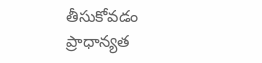తీసుకోవడం ప్రాధాన్యత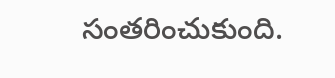సంతరించుకుంది.